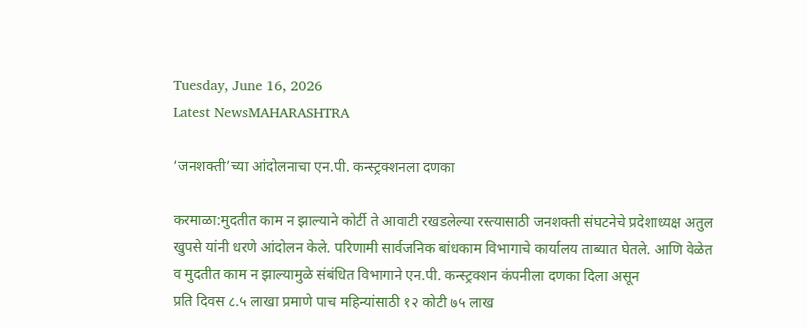Tuesday, June 16, 2026
Latest NewsMAHARASHTRA

‘जनशक्ती’च्या आंदोलनाचा एन.पी. कन्स्ट्रक्शनला दणका

करमाळा:मुदतीत काम न झाल्याने कोर्टी ते आवाटी रखडलेल्या रस्त्यासाठी जनशक्ती संघटनेचे प्रदेशाध्यक्ष अतुल खुपसे यांनी धरणे आंदोलन केले. परिणामी सार्वजनिक बांधकाम विभागाचे कार्यालय ताब्यात घेतले. आणि वेळेत व मुदतीत काम न झाल्यामुळे संबंधित विभागाने एन.पी. कन्स्ट्रक्शन कंपनीला दणका दिला असून
प्रति दिवस ८.५ लाखा प्रमाणे पाच महिन्यांसाठी १२ कोटी ७५ लाख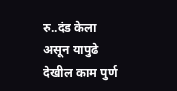रु..दंड केला असून यापुढे देखील काम पुर्ण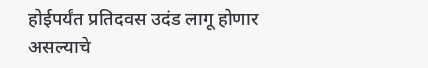होईपर्यंत प्रतिदवस उदंड लागू होणार असल्याचे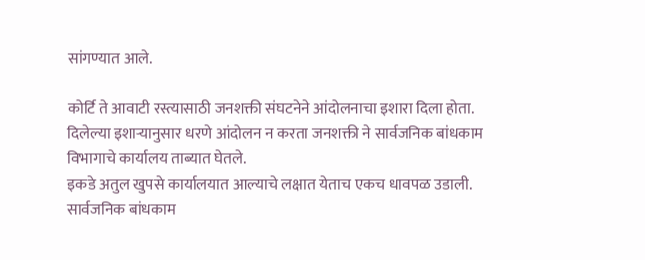सांगण्यात आले.

कोर्टि ते आवाटी रस्त्यासाठी जनशक्ती संघटनेने आंदोलनाचा इशारा दिला होता. दिलेल्या इशाऱ्यानुसार धरणे आंदोलन न करता जनशक्ती ने सार्वजनिक बांधकाम विभागाचे कार्यालय ताब्यात घेतले.
इकडे अतुल खुपसे कार्यालयात आल्याचे लक्षात येताच एकच धावपळ उडाली. सार्वजनिक बांधकाम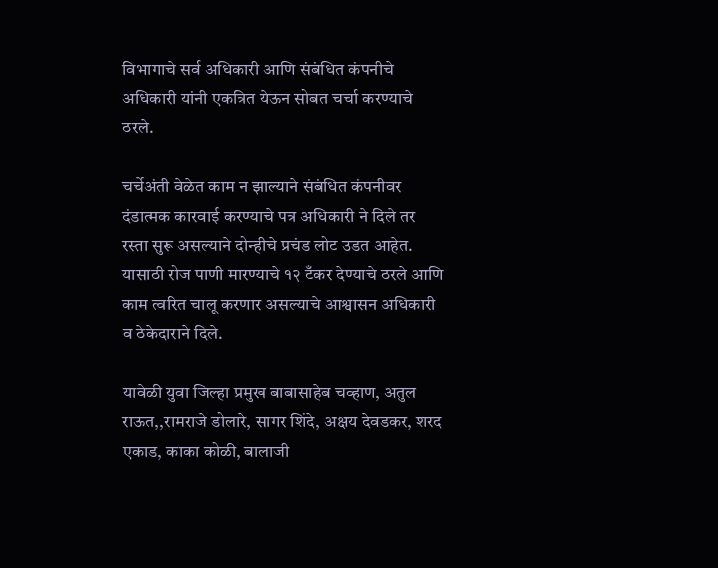विभागाचे सर्व अधिकारी आणि संबंधित कंपनीचे अधिकारी यांनी एकत्रित येऊन सोबत चर्चा करण्याचे ठरले.

चर्चेअंती वेळेत काम न झाल्याने संबंधित कंपनीवर दंडात्मक कारवाई करण्याचे पत्र अधिकारी ने दिले तर रस्ता सुरू असल्याने दोन्हीचे प्रचंड लोट उडत आहेत.
यासाठी रोज पाणी मारण्याचे १२ टँकर देण्याचे ठरले आणि काम त्वरित चालू करणार असल्याचे आश्वासन अधिकारी व ठेकेदाराने दिले.

यावेळी युवा जिल्हा प्रमुख बाबासाहेब चव्हाण, अतुल राऊत,,रामराजे डोलारे, सागर शिंदे, अक्षय देवडकर, शरद एकाड, काका कोळी, बालाजी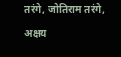तरंगे, जोतिराम तरंगे, अक्षय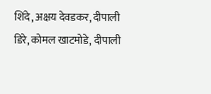शिंदे, अक्षय देवडकर, दीपाली डिरे, कोमल खाटमोडे, दीपाली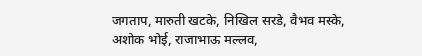जगताप, मारुती खटके, निखिल सरडे, वैभव मस्के, अशोक भोई, राजाभाऊ मल्लव,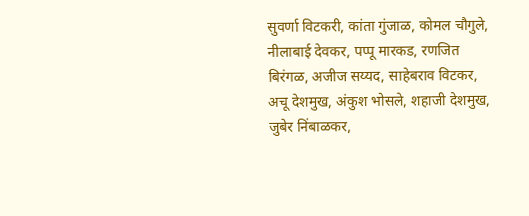सुवर्णा विटकरी, कांता गुंजाळ, कोमल चौगुले, नीलाबाई देवकर, पप्पू मारकड, रणजित बिरंगळ, अजीज सय्यद, साहेबराव विटकर, अचू देशमुख, अंकुश भोसले, शहाजी देशमुख, जुबेर निंबाळकर,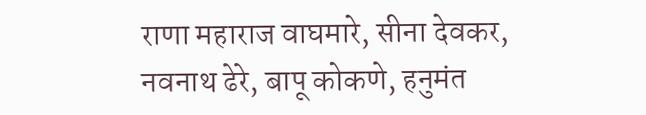राणा महाराज वाघमारे, सीना देवकर, नवनाथ ढेरे, बापू कोकणे, हनुमंत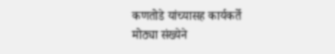कणतोडे यांच्यासह कार्यकर्ते मोठ्या संख्येने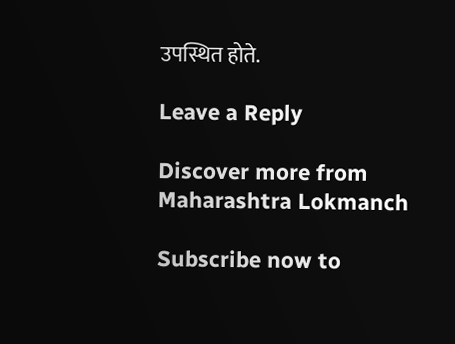उपस्थित होते.

Leave a Reply

Discover more from Maharashtra Lokmanch

Subscribe now to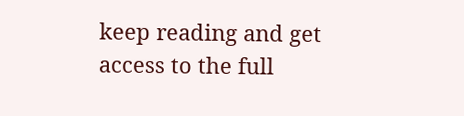keep reading and get access to the full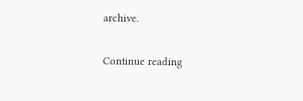archive.

Continue reading